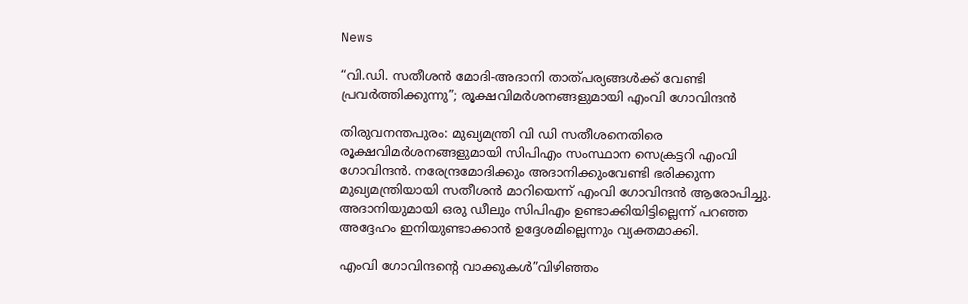News

“വി.ഡി. സതീശൻ മോദി-അദാനി താത്പര്യങ്ങൾക്ക് വേണ്ടി പ്രവർത്തിക്കുന്നു”; രൂക്ഷവിമർശനങ്ങളുമായി എംവി ഗോവിന്ദൻ

തിരുവനന്തപുരം: മുഖ്യമന്ത്രി വി ഡി സതീശനെതിരെ രൂക്ഷവിമർശനങ്ങളുമായി സിപിഎം സംസ്ഥാന സെക്രട്ടറി എംവി ഗോവിന്ദൻ. നരേന്ദ്രമോദിക്കും അദാനിക്കുംവേണ്ടി ഭരിക്കുന്ന മുഖ്യമന്ത്രിയായി സതീശൻ മാറിയെന്ന് എംവി ഗോവിന്ദൻ ആരോപിച്ചു. അദാനിയുമായി ഒരു ഡീലും സിപിഎം ഉണ്ടാക്കിയിട്ടില്ലെന്ന് പറ‌ഞ്ഞ അദ്ദേഹം ഇനിയുണ്ടാക്കാൻ ഉദ്ദേശമില്ലെന്നും വ്യക്തമാക്കി.

എംവി ഗോവിന്ദന്റെ വാക്കുകൾ”വിഴിഞ്ഞം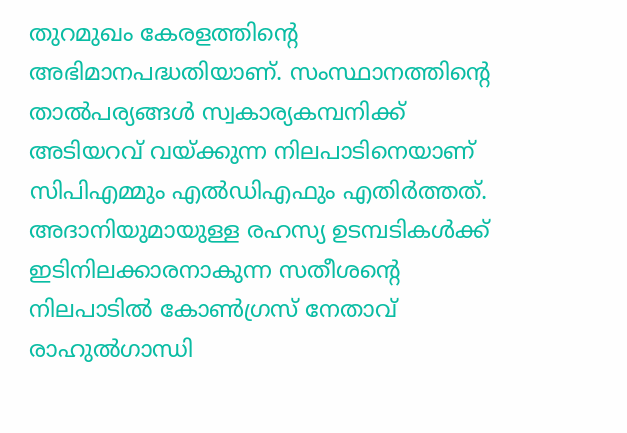തുറമുഖം കേരളത്തിന്റെ അഭിമാനപദ്ധതിയാണ്. സംസ്ഥാനത്തിന്റെ താൽപര്യങ്ങൾ സ്വകാര്യകമ്പനിക്ക് അടിയറവ് വയ്ക്കുന്ന നിലപാടിനെയാണ് സിപിഎമ്മും എൽഡിഎഫും എതിർത്തത്. അദാനിയുമായുള്ള രഹസ്യ ഉടമ്പടികൾക്ക് ഇടിനിലക്കാരനാകുന്ന സതീശന്റെ നിലപാടിൽ കോൺഗ്രസ് നേതാവ് രാഹുൽഗാന്ധി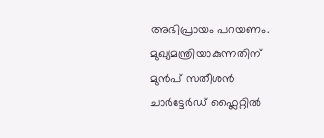അഭിപ്രായം പറയണം. മുഖ്യമന്ത്രിയാകുന്നതിന് മുൻപ് സതീശൻ ചാർ‍ട്ടേർഡ് ഫ്ലൈറ്റിൽ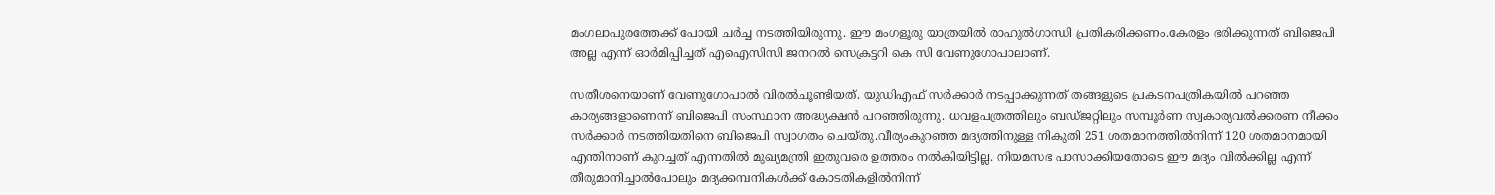മംഗലാപുരത്തേക്ക് പോയി ചർച്ച നടത്തിയിരുന്നു. ഈ മംഗളൂരു യാത്രയിൽ രാഹുൽഗാന്ധി പ്രതികരിക്കണം.കേരളം ഭരിക്കുന്നത് ബിജെപി അല്ല എന്ന് ഓർമിപ്പിച്ചത് എഐസിസി ജനറൽ സെക്രട്ടറി കെ സി വേണുഗോപാലാണ്.

സതീശനെയാണ് വേണുഗോപാൽ വിരൽചൂണ്ടിയത്. യു‍ഡിഎഫ് സർക്കാർ നടപ്പാക്കുന്നത് തങ്ങളുടെ പ്രകടനപത്രികയിൽ പറഞ്ഞ കാര്യങ്ങളാണെന്ന് ബിജെപി സംസ്ഥാന അദ്ധ്യക്ഷൻ പറഞ്ഞിരുന്നു. ധവളപത്രത്തിലും ബഡ്ജറ്റിലും സമ്പൂർണ സ്വകാര്യവൽക്കരണ നീക്കം സർക്കാർ നടത്തിയതിനെ ബിജെപി സ്വാഗതം ചെയ്തു.വീര്യംകുറഞ്ഞ മദ്യത്തിനുള്ള നികുതി 251 ശതമാനത്തിൽനിന്ന് 120 ശതമാനമായി എന്തിനാണ് കുറച്ചത് എന്നതിൽ മുഖ്യമന്ത്രി ഇതുവരെ ഉത്തരം നൽകിയിട്ടില്ല. നിയമസഭ പാസാക്കിയതോടെ ഈ മദ്യം വിൽക്കില്ല എന്ന് തീരുമാനിച്ചാൽപോലും മദ്യക്കമ്പനികൾക്ക് കോടതികളിൽനിന്ന്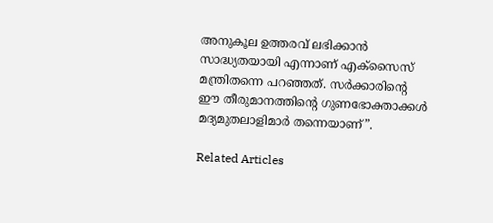അനുകൂല ഉത്തരവ് ലഭിക്കാൻ സാദ്ധ്യതയായി എന്നാണ് എക്സൈസ് മന്ത്രിതന്നെ പറഞ്ഞത്. സർക്കാരിന്റെ ഈ തീരുമാനത്തിന്റെ ഗുണഭോക്താക്കൾ മദ്യമുതലാളിമാർ തന്നെയാണ്”.

Related Articles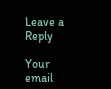Leave a Reply

Your email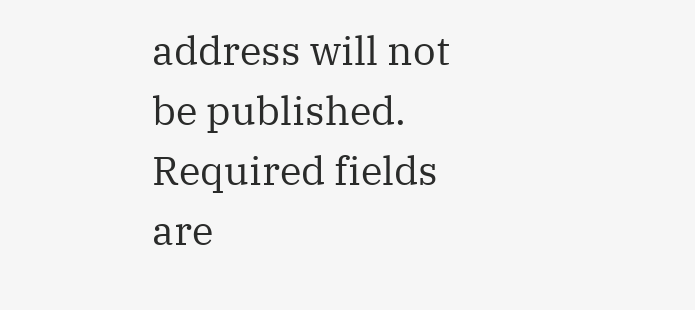address will not be published. Required fields are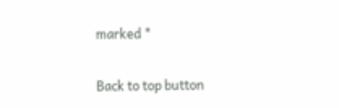marked *

Back to top button